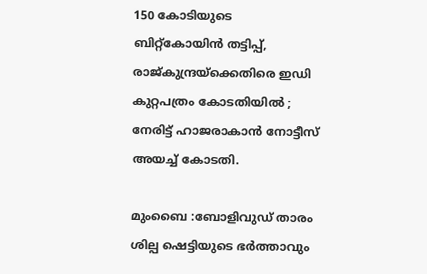150 കോടിയുടെ ബിറ്റ്കോയിന്‍ തട്ടിപ്പ്, രാജ്കുന്ദ്രയ്‌ക്കെതിരെ ഇഡി കുറ്റപത്രം കോടതിയില്‍ ; നേരിട്ട് ഹാജരാകാന്‍ നോട്ടീസ് അയച്ച് കോടതി.

മുംബൈ :ബോളിവുഡ് താരം ശില്പ ഷെട്ടിയുടെ ഭര്‍ത്താവും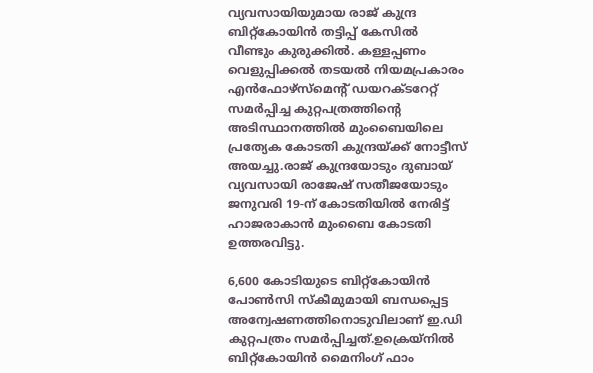വ്യവസായിയുമായ രാജ് കുന്ദ്ര ബിറ്റ്കോയിന്‍ തട്ടിപ്പ് കേസില്‍ വീണ്ടും കുരുക്കില്‍. കള്ളപ്പണം വെളുപ്പിക്കല്‍ തടയല്‍ നിയമപ്രകാരം എന്‍ഫോഴ്സ്മെന്റ് ഡയറക്ടറേറ്റ് സമര്‍പ്പിച്ച കുറ്റപത്രത്തിന്റെ അടിസ്ഥാനത്തില്‍ മുംബൈയിലെ പ്രത്യേക കോടതി കുന്ദ്രയ്ക്ക് നോട്ടീസ് അയച്ചു.രാജ് കുന്ദ്രയോടും ദുബായ് വ്യവസായി രാജേഷ് സതീജയോടും ജനുവരി 19-ന് കോടതിയില്‍ നേരിട്ട് ഹാജരാകാന്‍ മുംബൈ കോടതി ഉത്തരവിട്ടു.

6,600 കോടിയുടെ ബിറ്റ്കോയിന്‍ പോണ്‍സി സ്‌കീമുമായി ബന്ധപ്പെട്ട അന്വേഷണത്തിനൊടുവിലാണ് ഇ.ഡി കുറ്റപത്രം സമര്‍പ്പിച്ചത്.ഉക്രെയ്‌നില്‍ ബിറ്റ്കോയിന്‍ മൈനിംഗ് ഫാം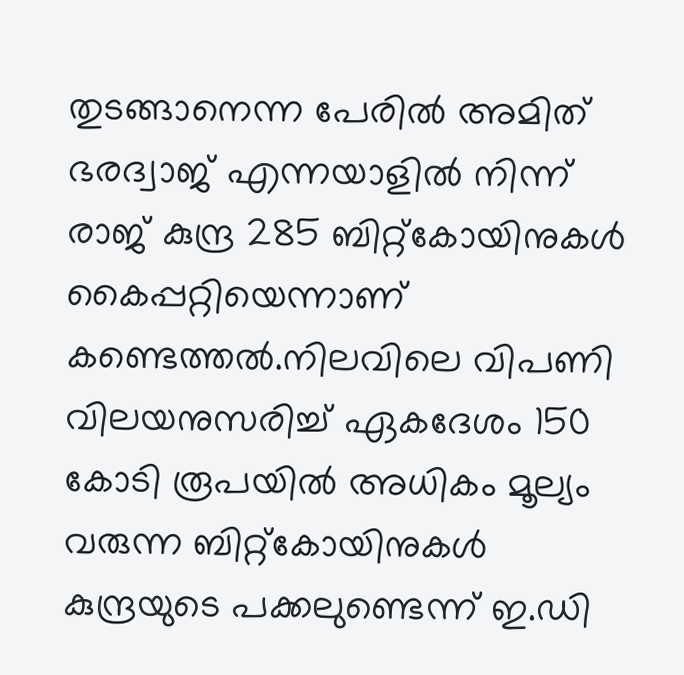തുടങ്ങാനെന്ന പേരില്‍ അമിത് ഭരദ്വാജ് എന്നയാളില്‍ നിന്ന് രാജ് കുന്ദ്ര 285 ബിറ്റ്കോയിനുകള്‍ കൈപ്പറ്റിയെന്നാണ് കണ്ടെത്തല്‍.നിലവിലെ വിപണി വിലയനുസരിച്ച് ഏകദേശം 150 കോടി രൂപയില്‍ അധികം മൂല്യം വരുന്ന ബിറ്റ്കോയിനുകള്‍ കുന്ദ്രയുടെ പക്കലുണ്ടെന്ന് ഇ.ഡി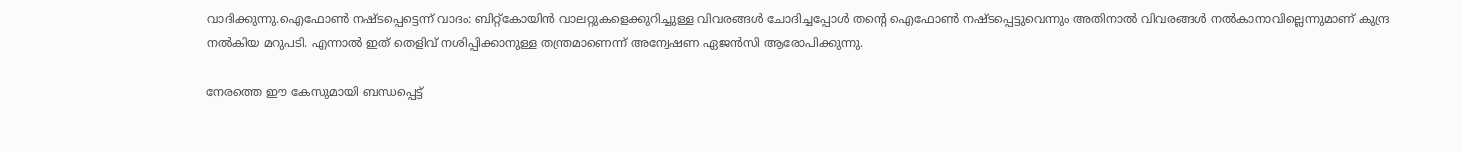വാദിക്കുന്നു.ഐഫോണ്‍ നഷ്ടപ്പെട്ടെന്ന് വാദം: ബിറ്റ്കോയിന്‍ വാലറ്റുകളെക്കുറിച്ചുള്ള വിവരങ്ങള്‍ ചോദിച്ചപ്പോള്‍ തന്റെ ഐഫോണ്‍ നഷ്ടപ്പെട്ടുവെന്നും അതിനാല്‍ വിവരങ്ങള്‍ നല്‍കാനാവില്ലെന്നുമാണ് കുന്ദ്ര നല്‍കിയ മറുപടി. എന്നാല്‍ ഇത് തെളിവ് നശിപ്പിക്കാനുള്ള തന്ത്രമാണെന്ന് അന്വേഷണ ഏജന്‍സി ആരോപിക്കുന്നു.

നേരത്തെ ഈ കേസുമായി ബന്ധപ്പെട്ട്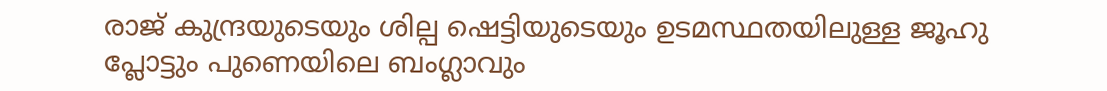രാജ് കുന്ദ്രയുടെയും ശില്പ ഷെട്ടിയുടെയും ഉടമസ്ഥതയിലുള്ള ജൂഹു പ്ലോട്ടും പുണെയിലെ ബംഗ്ലാവും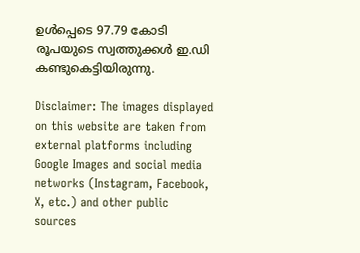ഉള്‍പ്പെടെ 97.79 കോടി രൂപയുടെ സ്വത്തുക്കള്‍ ഇ.ഡി കണ്ടുകെട്ടിയിരുന്നു.

Disclaimer: The images displayed on this website are taken from external platforms including Google Images and social media networks (Instagram, Facebook, X, etc.) and other public sources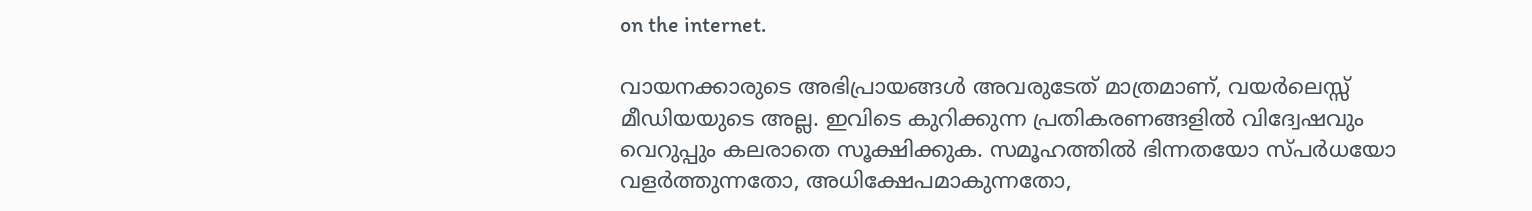on the internet.

വായനക്കാരുടെ അഭിപ്രായങ്ങള്‍ അവരുടേത് മാത്രമാണ്, വയർലെസ്സ് മീഡിയയുടെ അല്ല. ഇവിടെ കുറിക്കുന്ന പ്രതികരണങ്ങളിൽ വിദ്വേഷവും വെറുപ്പും കലരാതെ സൂക്ഷിക്കുക. സമൂഹത്തിൽ ഭിന്നതയോ സ്‌പർധയോ വളർത്തുന്നതോ, അധിക്ഷേപമാകുന്നതോ,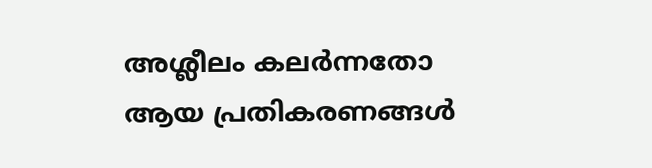അശ്ലീലം കലർന്നതോ ആയ പ്രതികരണങ്ങൾ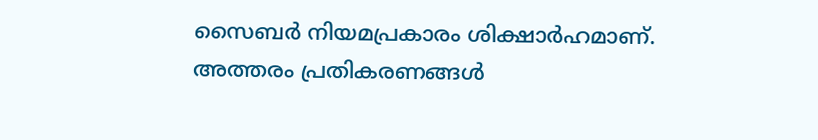സൈബർ നിയമപ്രകാരം ശിക്ഷാർഹമാണ്. അത്തരം പ്രതികരണങ്ങൾ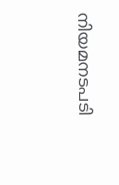നിയമനടപടി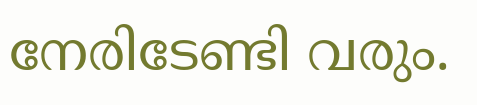നേരിടേണ്ടി വരും.